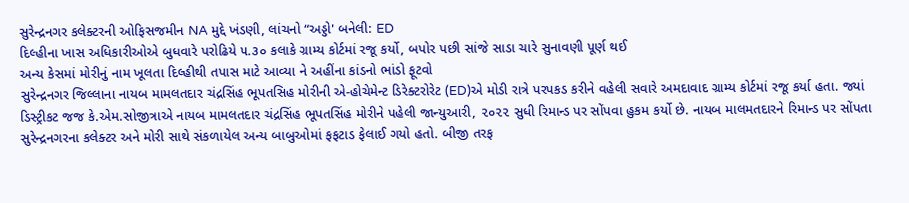સુરેન્દ્રનગર કલેક્ટરની ઓફિસજમીન NA મુદ્દે ખંડણી, લાંચનો “અડ્ડો' બનેલી: ED
દિલ્હીના ખાસ અધિકારીઓએ બુધવારે પરોઢિયે ૫.૩૦ કલાકે ગ્રામ્ય કોર્ટમાં રજૂ કર્યો, બપોર પછી સાંજે સાડા ચારે સુનાવણી પૂર્ણ થઈ
અન્ય કેસમાં મોરીનું નામ ખૂલતા દિલ્હીથી તપાસ માટે આવ્યા ને અહીંના કાંડનો ભાંડો ફૂટવો
સુરેન્દ્રનગર જિલ્લાના નાયબ મામલતદાર ચંદ્રસિંહ ભૂપતસિહ મોરીની એ-હોચેમેન્ટ ડિરેક્ટરોરેટ (ED)એ મોડી રાત્રે પરપકડ કરીને વહેલી સવારે અમદાવાદ ગ્રામ્ય કોર્ટમાં રજૂ કર્યા હતા. જ્યાં ડિસ્ટ્રીકટ જજ કે.એમ.સોજીત્રાએ નાયબ મામલતદાર ચંદ્રસિંહ ભૂપતસિંહ મોરીને પહેલી જાન્યુઆરી, ૨૦૨૨ સુધી રિમાન્ડ પર સોંપવા હુકમ કર્યો છે. નાયબ માલમતદારને રિમાન્ડ પર સોંપતા સુરેન્દ્રનગરના કલેક્ટર અને મોરી સાથે સંકળાયેલ અન્ય બાબુઓમાં ફફટાડ ફેલાઈ ગયો હતો. બીજી તરફ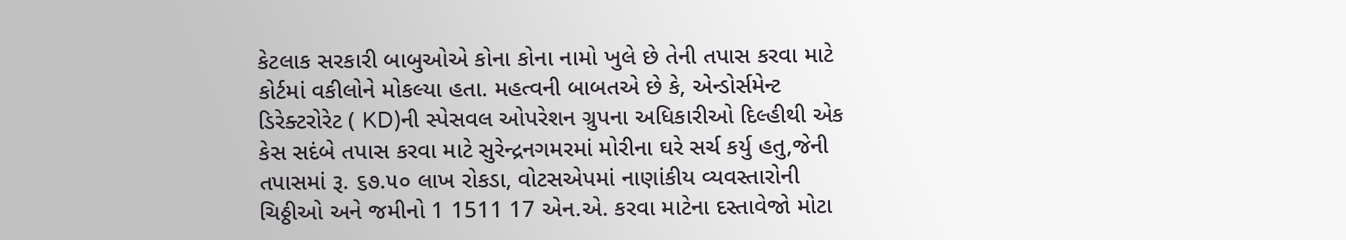કેટલાક સરકારી બાબુઓએ કોના કોના નામો ખુલે છે તેની તપાસ કરવા માટે કોર્ટમાં વકીલોને મોકલ્યા હતા. મહત્વની બાબતએ છે કે, એન્ડોર્સમેન્ટ ડિરેક્ટરોરેટ ( KD)ની સ્પેસવલ ઓપરેશન ગ્રુપના અધિકારીઓ દિલ્હીથી એક કેસ સદંબે તપાસ કરવા માટે સુરેન્દ્રનગમરમાં મોરીના ઘરે સર્ચ કર્યુ હતુ,જેની તપાસમાં રૂ. ૬૭.૫૦ લાખ રોકડા, વોટસએપમાં નાણાંકીય વ્યવસ્તારોની ચિઠ્ઠીઓ અને જમીનો 1 1511 17 એન.એ. કરવા માટેના દસ્તાવેજો મોટા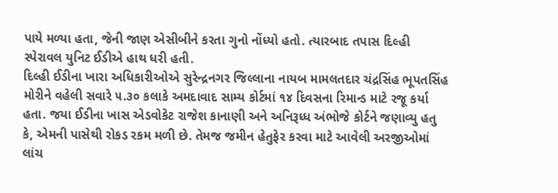પાયે મળ્યા હતા, જેની જાણ એસીબીને કરતા ગુનો નોંધ્યો હતો. ત્યારબાદ તપાસ દિલ્હી સ્પેરાવલ યુનિટ ઈડીએ હાથ ધરી હતી.
દિલ્હી ઈડીના ખારા અધિકારીઓએ સુરેન્દ્રનગર જિલ્લાના નાયબ મામલતદાર ચંદ્રસિંહ ભૂપતસિંહ મોરીને વહેલી સવારે ૫.૩૦ કલાકે અમદાવાદ સામ્ય કોર્ટમાં ૧૪ દિવસના રિમાન્ડ માટે રજૂ કર્યા હતા. જયા ઈડીના ખાસ એડવોકેટ રાજેશ કાનાણી અને અનિરૂધ્ધ અંભોજે કોર્ટને જણાવ્યુ હતુ કે, એમની પાસેથી રોકડ રકમ મળી છે. તેમજ જમીન હેતુફેર કરવા માટે આવેલી અરજીઓમાં લાંચ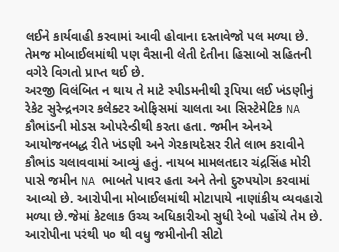લઈને કાર્યવાહી કરવામાં આવી હોવાના દસ્તાવેજો પલ મળ્યા છે. તેમજ મોબાઈલમાંથી પણ વૈસાની લેતી દેતીના હિસાબો સહિતની વગેરે વિગતો પ્રાપ્ત થઈ છે.
અરજી વિલંબિત ન થાય તે માટે સ્પીડમનીથી રૂપિયા લઈ ખંડણીનું રેકેટ સુરેન્દ્રનગર કલેક્ટર ઓફિસમાં ચાલતા આ સિસ્ટેમેટિક NA કૌભાંડની મોડસ ઓપરેન્ડીથી કરતા હતા. જમીન એનએ આયોજનબદ્ધ રીતે ખંડણી અને ગેરકાયદેસર રીતે લાભ કરાવીને કૌભાંડ ચલાવવામાં આવ્યું હતું. નાયબ મામલતદાર ચંદ્રસિંહ મોરી પાસે જમીન NA ભાબતે પાવર હતા અને તેનો દુરુપયોગ કરવામાં આવ્યો છે. આરોપીના મોબાઈલમાંથી મોટાપાયે નાણાંકીય વ્યવહારો મળ્યા છે.જેમાં કેટલાક ઉચ્ચ અધિકારીઓ સુધી રેબો પહોંચે તેમ છે. આરોપીના પરંથી ૫૦ થી વધુ જમીનોની સીટો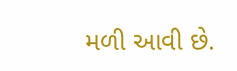મળી આવી છે.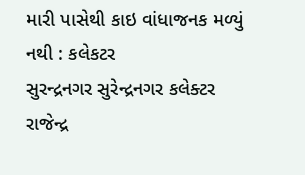મારી પાસેથી કાઇ વાંધાજનક મળ્યું નથી : કલેકટર
સુરન્દ્રનગર સુરેન્દ્રનગર કલેક્ટર રાજેન્દ્ર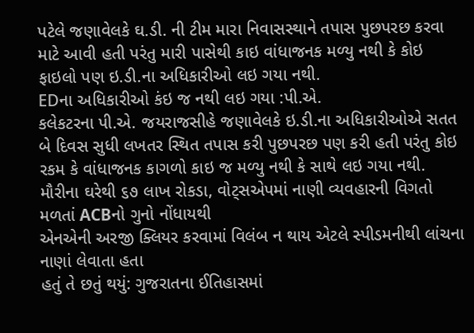પટેલે જણાવેલકે ઘ.ડી. ની ટીમ મારા નિવાસસ્થાને તપાસ પુછપરછ કરવા માટે આવી હતી પરંતુ મારી પાસેથી કાઇ વાંધાજનક મળ્યુ નથી કે કોઇ ફાઇલો પણ ઇ.ડી.ના અધિકારીઓ લઇ ગયા નથી.
EDના અધિકારીઓ કંઇ જ નથી લઇ ગયા :પી.એ.
કલેકટરના પી.એ. જયરાજસીહે જણાવેલકે ઇ.ડી.ના અધિકારીઓએ સતત બે દિવસ સુધી લખતર સ્થિત તપાસ કરી પુછપરછ પણ કરી હતી પરંતુ કોઇ રકમ કે વાંધાજનક કાગળો કાઇ જ મળ્યુ નથી કે સાથે લઇ ગયા નથી.
મૌરીના ઘરેથી ૬૭ લાખ રોકડા, વોટ્સએપમાં નાણી વ્યવહારની વિગતો મળતાં ACBનો ગુનો નોંધાયથી
એનએની અરજી ક્લિયર કરવામાં વિલંબ ન થાય એટલે સ્પીડમનીથી લાંચના નાણાં લેવાતા હતા
હતું તે છતું થયું: ગુજરાતના ઈતિહાસમાં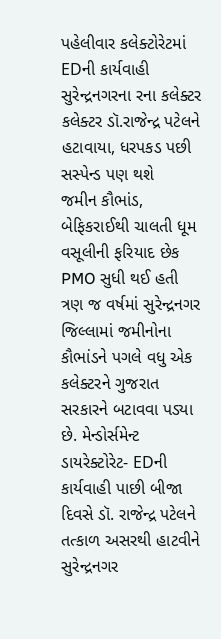પહેલીવાર કલેક્ટોરેટમાં EDની કાર્યવાહી
સુરેન્દ્રનગરના રના કલેક્ટર કલેક્ટર ડૉ.રાજેન્દ્ર પટેલને હટાવાયા, ધરપકડ પછી સસ્પેન્ડ પણ થશે
જમીન કૌભાંડ, બેફિકરાઈથી ચાલતી ધૂમ વસૂલીની ફરિયાદ છેક PMO સુધી થઈ હતી
ત્રણ જ વર્ષમાં સુરેન્દ્રનગર જિલ્લામાં જમીનોના કૌભાંડને પગલે વધુ એક કલેક્ટરને ગુજરાત સરકારને બટાવવા પડ્યા છે. મેન્ડોર્સમેન્ટ ડાયરેક્ટોરેટ- EDની કાર્યવાહી પાછી બીજા દિવસે ડૉ. રાજેન્દ્ર પટેલને તત્કાળ અસરથી હાટવીને સુરેન્દ્રનગર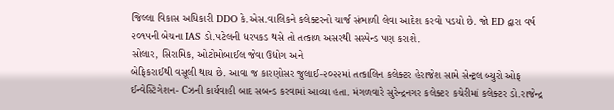જિલ્લા વિકાસ અધિકારી DDO કે.એસ.વાલિકને કલેક્ટરનો ચાર્જ સંભાળી લેવા આદેશ કરવો પડયો છે. જો ED દ્વારા વર્ષ ૨૦૧૫ની બેચના IAS ડો.પટેલની ધરપકડ થસે તો તત્કાળ અસરથી સસ્પેન્ડ પણ કરાશે.
સોલાર, સિરામિક, ઓટોમોબાઈલ જેવા ઉદ્યોગ અને
બેફિકરાઈથી વસૂલી થાય છે. આવા જ કારણોસર જુલાઈ-૨૦૨૨માં તત્કાલિન કલેક્ટર હેરાજેશ સામે સેન્ટ્રલ બ્યુરો ઓફ ઈન્વેસ્ટિગેશન- Cઝની કાર્યવાહી બાદ સબન્ડ કરવામાં આવ્યા હતા. મંગળવારે સુરેન્દ્રનગર કલેક્ટર કચેરીમાં કલેક્ટર ડો.રાજેન્દ્ર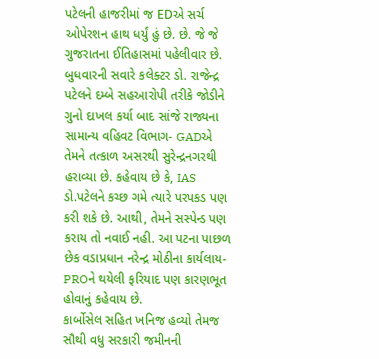પટેલની હાજરીમાં જ EDએ સર્ચ ઓપેરશન હાથ ધર્યું હું છે. છે. જે જે ગુજરાતના ઈતિહાસમાં પહેલીવાર છે. બુધવારની સવારે કલેક્ટર ડો. રાજેન્દ્ર પટેલને દમ્બે સહઆરોપી તરીકે જોડીને ગુનો દાખલ કર્યા બાદ સાંજે રાજ્યના સામાન્ય વહિવટ વિભાગ- GADએ તેમને તત્કાળ અસરથી સુરેન્દ્રનગરથી હરાવ્યા છે. કહેવાય છે કે, IAS ડો.પટેલને કચ્છ ગમે ત્યારે પરપકડ પણ કરી શકે છે. આથી, તેમને સસ્પેન્ડ પણ કરાય તો નવાઈ નહી. આ પટના પાછળ છેક વડાપ્રધાન નરેન્દ્ર મોઠીના કાર્યલાય- PROને થયેલી ફરિયાદ પણ કારણભૂત હોવાનું કહેવાય છે.
કાર્બોસેલ સહિત ખનિજ હવ્યો તેમજ સૌથી વધુ સરકારી જમીનની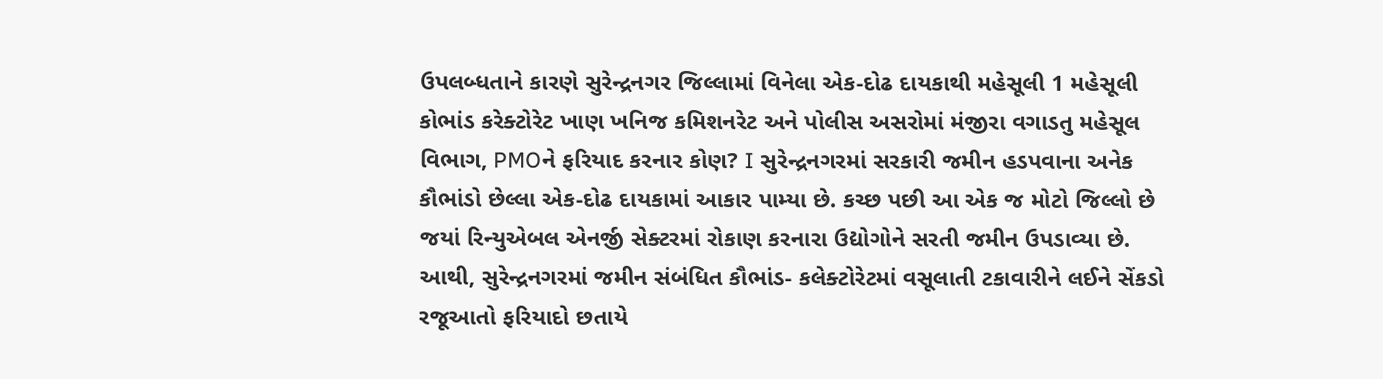ઉપલબ્ધતાને કારણે સુરેન્દ્રનગર જિલ્લામાં વિનેલા એક-દોઢ દાયકાથી મહેસૂલી 1 મહેસૂલી કોભાંડ કરેક્ટોરેટ ખાણ ખનિજ કમિશનરેટ અને પોલીસ અસરોમાં મંજીરા વગાડતુ મહેસૂલ વિભાગ, PMOને ફરિયાદ કરનાર કોણ? I સુરેન્દ્રનગરમાં સરકારી જમીન હડપવાના અનેક કૌભાંડો છેલ્લા એક-દોઢ દાયકામાં આકાર પામ્યા છે. કચ્છ પછી આ એક જ મોટો જિલ્લો છે જયાં રિન્યુએબલ એનર્જી સેક્ટરમાં રોકાણ કરનારા ઉદ્યોગોને સરતી જમીન ઉપડાવ્યા છે. આથી, સુરેન્દ્રનગરમાં જમીન સંબંધિત કૌભાંડ- કલેક્ટોરેટમાં વસૂલાતી ટકાવારીને લઈને સેંકડો રજૂઆતો ફરિયાદો છતાયે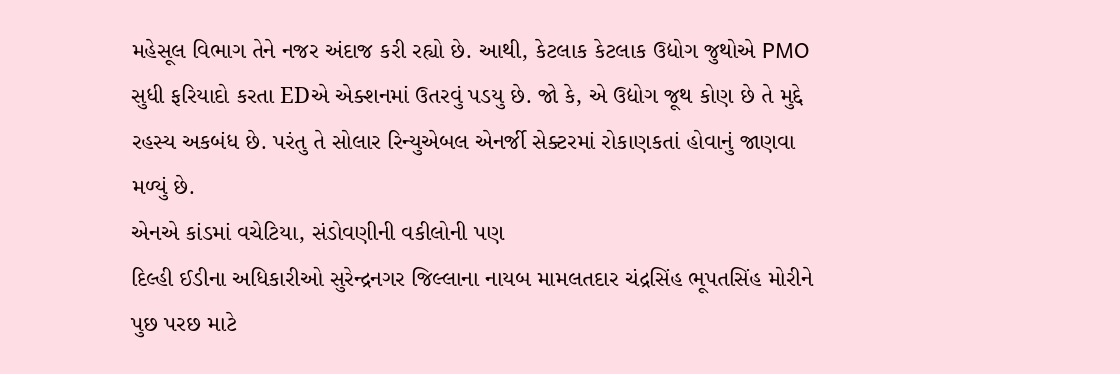મહેસૂલ વિભાગ તેને નજર અંદાજ કરી રહ્યો છે. આથી, કેટલાક કેટલાક ઉદ્યોગ જુથોએ PMO સુધી ફરિયાદો કરતા EDએ એક્શનમાં ઉતરવું પડયુ છે. જો કે, એ ઉદ્યોગ જૂથ કોણ છે તે મુદ્દે રહસ્ય અકબંધ છે. પરંતુ તે સોલાર રિન્યુએબલ એનર્જી સેક્ટરમાં રોકાણકતાં હોવાનું જાણવા મળ્યું છે.
એનએ કાંડમાં વચેટિયા, સંડોવણીની વકીલોની પણ
દિલ્હી ઈડીના અધિકારીઓ સુરેન્દ્રનગર જિલ્લાના નાયબ મામલતદાર ચંદ્રસિંહ ભૂપતસિંહ મોરીને પુછ પરછ માટે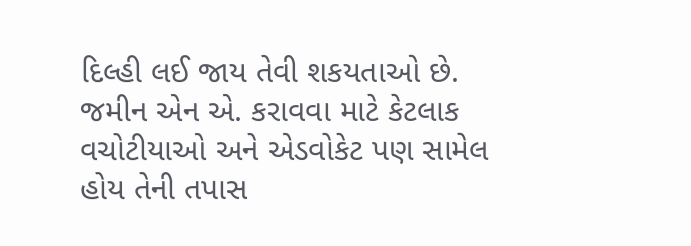દિલ્હી લઈ જાય તેવી શકયતાઓ છે. જમીન એન એ. કરાવવા માટે કેટલાક વચોટીયાઓ અને એડવોકેટ પણ સામેલ હોય તેની તપાસ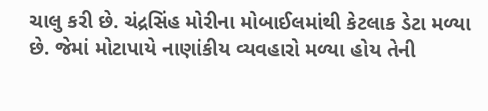ચાલુ કરી છે. ચંદ્રસિંહ મોરીના મોબાઈલમાંથી કેટલાક ડેટા મળ્યા છે. જેમાં મોટાપાયે નાણાંકીય વ્યવહારો મળ્યા હોય તેની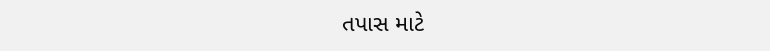તપાસ માટે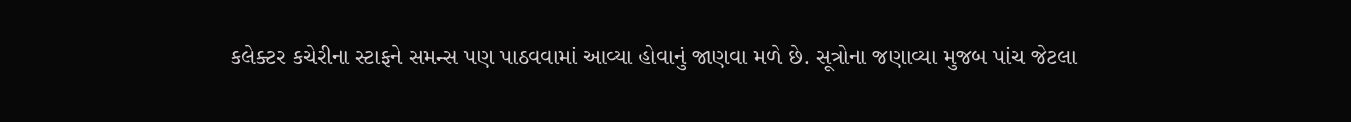કલેક્ટર કચેરીના સ્ટાફને સમન્સ પણ પાઠવવામાં આવ્યા હોવાનું જાણવા મળે છે. સૂત્રોના જણાવ્યા મુજબ પાંચ જેટલા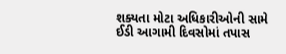શક્યતા મોટા અધિકારીઓની સામે ઈડી આગામી દિવસોમાં તપાસ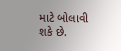માટે બોલાવી શકે છે.